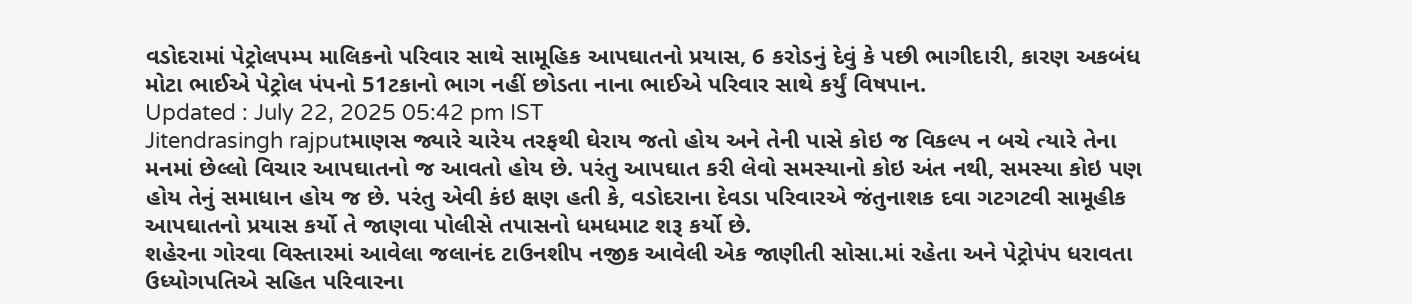વડોદરામાં પેટ્રોલપમ્પ માલિકનો પરિવાર સાથે સામૂહિક આપઘાતનો પ્રયાસ, 6 કરોડનું દેવું કે પછી ભાગીદારી, કારણ અકબંધ
મોટા ભાઈએ પેટ્રોલ પંપનો 51ટકાનો ભાગ નહીં છોડતા નાના ભાઈએ પરિવાર સાથે કર્યું વિષપાન.
Updated : July 22, 2025 05:42 pm IST
Jitendrasingh rajputમાણસ જ્યારે ચારેય તરફથી ઘેરાય જતો હોય અને તેની પાસે કોઇ જ વિકલ્પ ન બચે ત્યારે તેના મનમાં છેલ્લો વિચાર આપઘાતનો જ આવતો હોય છે. પરંતુ આપઘાત કરી લેવો સમસ્યાનો કોઇ અંત નથી, સમસ્યા કોઇ પણ હોય તેનું સમાધાન હોય જ છે. પરંતુ એવી કંઇ ક્ષણ હતી કે, વડોદરાના દેવડા પરિવારએ જંતુનાશક દવા ગટગટવી સામૂહીક આપઘાતનો પ્રયાસ કર્યો તે જાણવા પોલીસે તપાસનો ધમધમાટ શરૂ કર્યો છે.
શહેરના ગોરવા વિસ્તારમાં આવેલા જલાનંદ ટાઉનશીપ નજીક આવેલી એક જાણીતી સોસા.માં રહેતા અને પેટ્રોપંપ ધરાવતા ઉધ્યોગપતિએ સહિત પરિવારના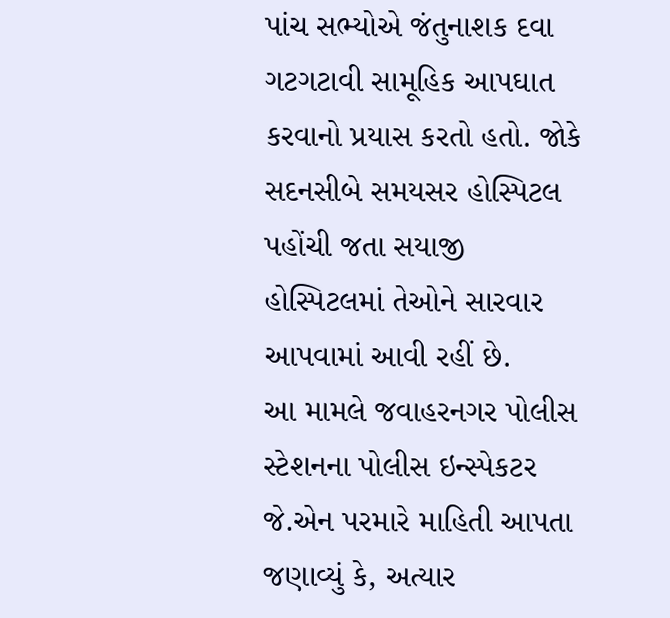પાંચ સભ્યોએ જંતુનાશક દવા ગટગટાવી સામૂહિક આપઘાત કરવાનો પ્રયાસ કરતો હતો. જોકે સદનસીબે સમયસર હોસ્પિટલ પહોંચી જતા સયાજી હોસ્પિટલમાં તેઓને સારવાર આપવામાં આવી રહીં છે.
આ મામલે જવાહરનગર પોલીસ સ્ટેશનના પોલીસ ઇન્સ્પેકટર જે.એન પરમારે માહિતી આપતા જણાવ્યું કે, અત્યાર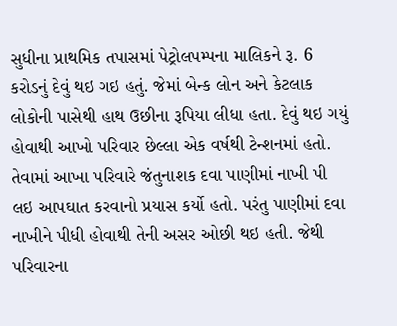સુધીના પ્રાથમિક તપાસમાં પેટ્રોલપમ્પના માલિકને રૂ. 6 કરોડનું દેવું થઇ ગઇ હતું. જેમાં બેન્ક લોન અને કેટલાક લોકોની પાસેથી હાથ ઉછીના રૂપિયા લીધા હતા. દેવું થઇ ગયું હોવાથી આખો પરિવાર છેલ્લા એક વર્ષથી ટેન્શનમાં હતો. તેવામાં આખા પરિવારે જંતુનાશક દવા પાણીમાં નાખી પી લઇ આપઘાત કરવાનો પ્રયાસ કર્યો હતો. પરંતુ પાણીમાં દવા નાખીને પીધી હોવાથી તેની અસર ઓછી થઇ હતી. જેથી પરિવારના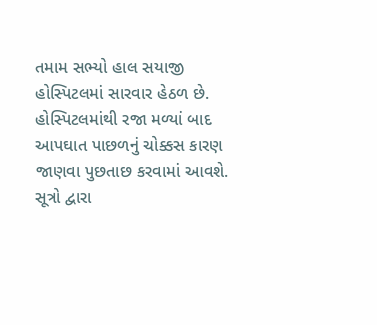તમામ સભ્યો હાલ સયાજી હોસ્પિટલમાં સારવાર હેઠળ છે. હોસ્પિટલમાંથી રજા મળ્યાં બાદ આપઘાત પાછળનું ચોક્કસ કારણ જાણવા પુછતાછ કરવામાં આવશે.
સૂત્રો દ્વારા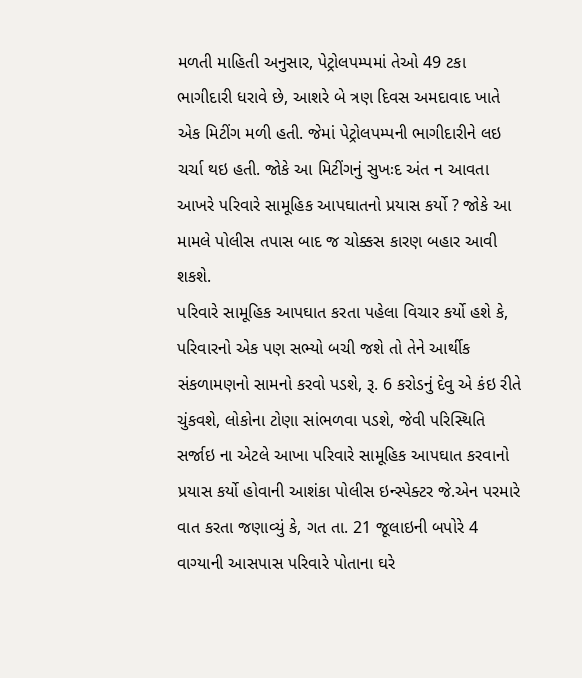મળતી માહિતી અનુસાર, પેટ્રોલપમ્પમાં તેઓ 49 ટકા ભાગીદારી ધરાવે છે, આશરે બે ત્રણ દિવસ અમદાવાદ ખાતે એક મિટીંગ મળી હતી. જેમાં પેટ્રોલપમ્પની ભાગીદારીને લઇ ચર્ચા થઇ હતી. જોકે આ મિટીંગનું સુખઃદ અંત ન આવતા આખરે પરિવારે સામૂહિક આપઘાતનો પ્રયાસ કર્યો ? જોકે આ મામલે પોલીસ તપાસ બાદ જ ચોક્કસ કારણ બહાર આવી શકશે.
પરિવારે સામૂહિક આપઘાત કરતા પહેલા વિચાર કર્યો હશે કે, પરિવારનો એક પણ સભ્યો બચી જશે તો તેને આર્થીક સંકળામણનો સામનો કરવો પડશે, રૂ. 6 કરોડનું દેવુ એ કંઇ રીતે ચુંકવશે, લોકોના ટોણા સાંભળવા પડશે, જેવી પરિસ્થિતિ સર્જાઇ ના એટલે આખા પરિવારે સામૂહિક આપઘાત કરવાનો પ્રયાસ કર્યો હોવાની આશંકા પોલીસ ઇન્સ્પેક્ટર જે.એન પરમારે વાત કરતા જણાવ્યું કે, ગત તા. 21 જૂલાઇની બપોરે 4 વાગ્યાની આસપાસ પરિવારે પોતાના ઘરે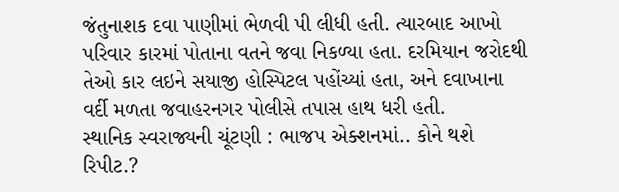જંતુનાશક દવા પાણીમાં ભેળવી પી લીધી હતી. ત્યારબાદ આખો પરિવાર કારમાં પોતાના વતને જવા નિકળ્યા હતા. દરમિયાન જરોદથી તેઓ કાર લઇને સયાજી હોસ્પિટલ પહોંચ્યાં હતા, અને દવાખાના વર્દી મળતા જવાહરનગર પોલીસે તપાસ હાથ ધરી હતી.
સ્થાનિક સ્વરાજ્યની ચૂંટણી : ભાજપ એક્શનમાં.. કોને થશે રિપીટ.?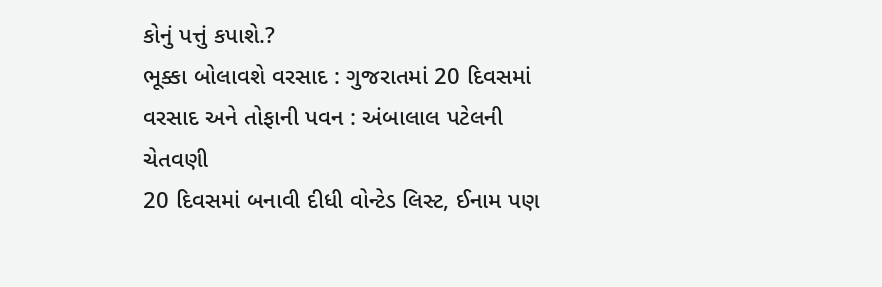કોનું પત્તું કપાશે.?
ભૂક્કા બોલાવશે વરસાદ : ગુજરાતમાં 20 દિવસમાં વરસાદ અને તોફાની પવન : અંબાલાલ પટેલની ચેતવણી
20 દિવસમાં બનાવી દીધી વોન્ટેડ લિસ્ટ, ઈનામ પણ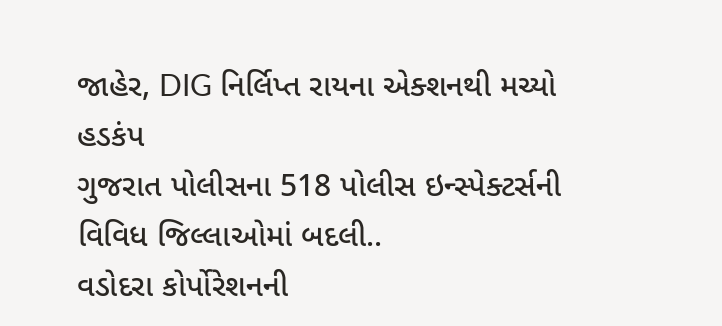જાહેર, DIG નિર્લિપ્ત રાયના એક્શનથી મચ્યો હડકંપ
ગુજરાત પોલીસના 518 પોલીસ ઇન્સ્પેક્ટર્સની વિવિધ જિલ્લાઓમાં બદલી..
વડોદરા કોર્પોરેશનની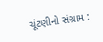ચૂંટણીનો સંગ્રામ :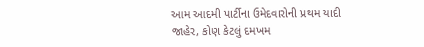આમ આદમી પાર્ટીના ઉમેદવારોની પ્રથમ યાદી જાહેર, કોણ કેટલું દમખમ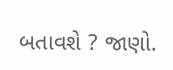બતાવશે ? જાણો.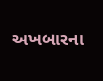અખબારના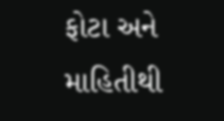ફોટા અને માહિતીથી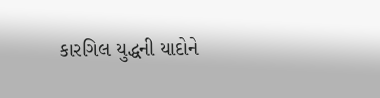કારગિલ યુદ્ધની યાદોને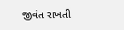જીવંત રાખતી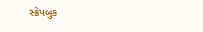સ્ક્રેપબુક